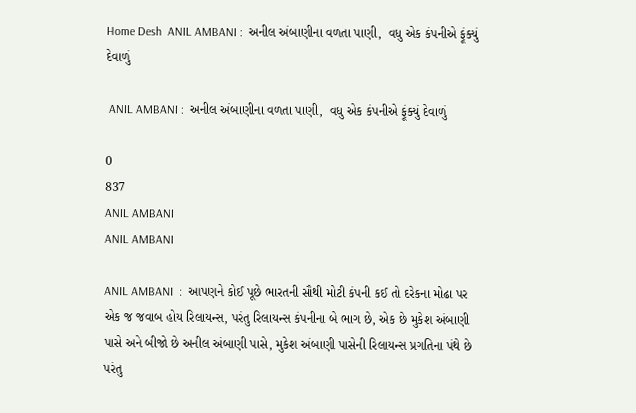Home Desh  ANIL AMBANI :  અનીલ અંબાણીના વળતા પાણી,  વધુ એક કંપનીએ ફૂંક્યું દેવાળું

 ANIL AMBANI :  અનીલ અંબાણીના વળતા પાણી,  વધુ એક કંપનીએ ફૂંક્યું દેવાળું

0
837
ANIL AMBANI
ANIL AMBANI

ANIL AMBANI  :  આપણને કોઈ પૂછે ભારતની સૌથી મોટી કંપની કઈ તો દરેકના મોઢા પર એક જ જવાબ હોય રિલાયન્સ, પરંતુ રિલાયન્સ કંપનીના બે ભાગ છે, એક છે મુકેશ અંબાણી પાસે અને બીજો છે અનીલ અંબાણી પાસે, મુકેશ અંબાણી પાસેની રિલાયન્સ પ્રગતિના પંથે છે પરંતુ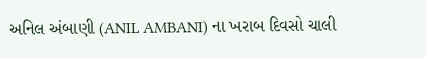અનિલ અંબાણી (ANIL AMBANI) ના ખરાબ દિવસો ચાલી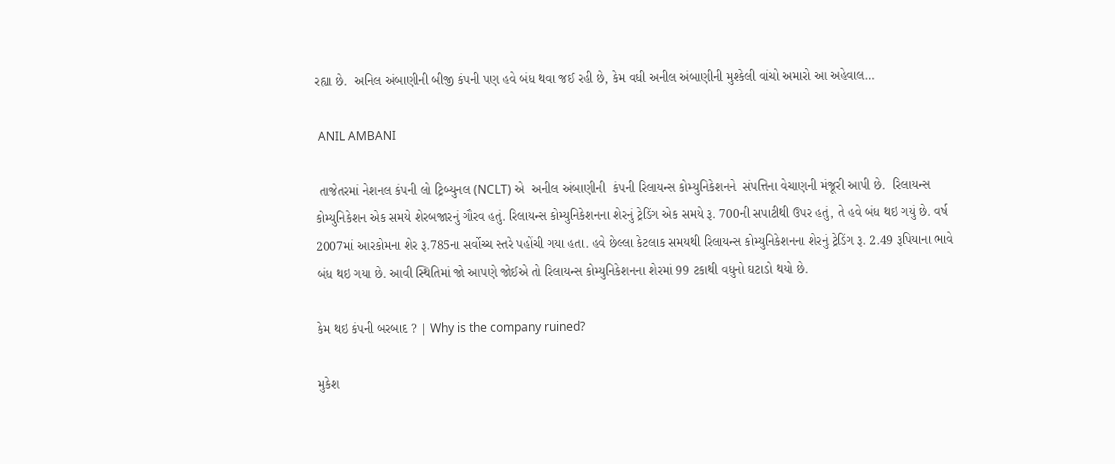રહ્યા છે.  અનિલ અંબાણીની બીજી કંપની પણ હવે બંધ થવા જઈ રહી છે, કેમ વધી અનીલ અંબાણીની મુશ્કેલી વાંચો અમારો આ અહેવાલ…

 ANIL AMBANI

 તાજેતરમાં નેશનલ કંપની લો ટ્રિબ્યુનલ (NCLT) એ  અનીલ અંબાણીની  કંપની રિલાયન્સ કોમ્યુનિકેશનને  સંપત્તિના વેચાણની મંજૂરી આપી છે.  રિલાયન્સ કોમ્યુનિકેશન એક સમયે શેરબજારનું ગૌરવ હતું. રિલાયન્સ કોમ્યુનિકેશનના શેરનું ટ્રેડિંગ એક સમયે રૂ. 700ની સપાટીથી ઉપર હતું, તે હવે બંધ થઇ ગયું છે. વર્ષ 2007માં આરકોમના શેર રૂ.785ના સર્વોચ્ચ સ્તરે પહોંચી ગયા હતા. હવે છેલ્લા કેટલાક સમયથી રિલાયન્સ કોમ્યુનિકેશનના શેરનું ટ્રેડિંગ રૂ. 2.49 રૂપિયાના ભાવે બંધ થઇ ગયા છે. આવી સ્થિતિમાં જો આપણે જોઈએ તો રિલાયન્સ કોમ્યુનિકેશનના શેરમાં 99 ટકાથી વધુનો ઘટાડો થયો છે.

કેમ થઇ કંપની બરબાદ ? | Why is the company ruined?

મુકેશ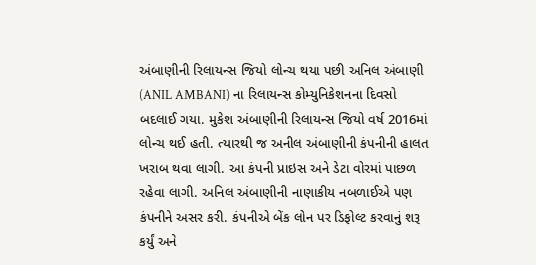અંબાણીની રિલાયન્સ જિયો લોન્ચ થયા પછી અનિલ અંબાણી (ANIL AMBANI) ના રિલાયન્સ કોમ્યુનિકેશનના દિવસો બદલાઈ ગયા. મુકેશ અંબાણીની રિલાયન્સ જિયો વર્ષ 2016માં લોન્ચ થઈ હતી. ત્યારથી જ અનીલ અંબાણીની કંપનીની હાલત ખરાબ થવા લાગી. આ કંપની પ્રાઇસ અને ડેટા વોરમાં પાછળ રહેવા લાગી. અનિલ અંબાણીની નાણાકીય નબળાઈએ પણ કંપનીને અસર કરી. કંપનીએ બેંક લોન પર ડિફોલ્ટ કરવાનું શરૂ કર્યું અને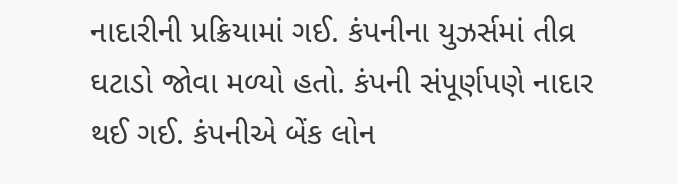નાદારીની પ્રક્રિયામાં ગઈ. કંપનીના યુઝર્સમાં તીવ્ર ઘટાડો જોવા મળ્યો હતો. કંપની સંપૂર્ણપણે નાદાર થઈ ગઈ. કંપનીએ બેંક લોન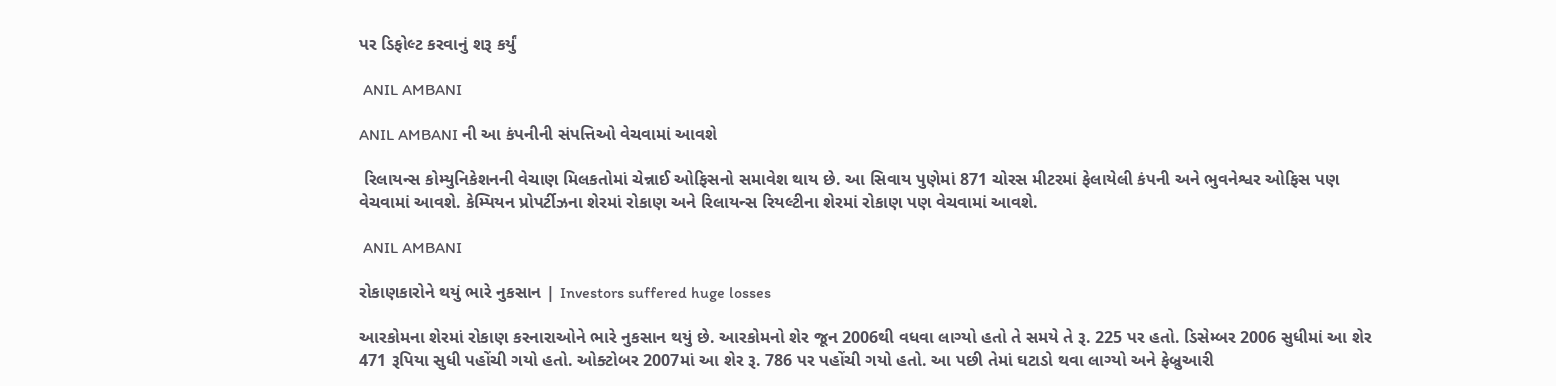પર ડિફોલ્ટ કરવાનું શરૂ કર્યું

 ANIL AMBANI

ANIL AMBANI ની આ કંપનીની સંપત્તિઓ વેચવામાં આવશે

 રિલાયન્સ કોમ્યુનિકેશનની વેચાણ મિલકતોમાં ચેન્નાઈ ઓફિસનો સમાવેશ થાય છે. આ સિવાય પુણેમાં 871 ચોરસ મીટરમાં ફેલાયેલી કંપની અને ભુવનેશ્વર ઓફિસ પણ વેચવામાં આવશે. કેમ્પિયન પ્રોપર્ટીઝના શેરમાં રોકાણ અને રિલાયન્સ રિયલ્ટીના શેરમાં રોકાણ પણ વેચવામાં આવશે.

 ANIL AMBANI

રોકાણકારોને થયું ભારે નુકસાન | Investors suffered huge losses

આરકોમના શેરમાં રોકાણ કરનારાઓને ભારે નુકસાન થયું છે. આરકોમનો શેર જૂન 2006થી વધવા લાગ્યો હતો તે સમયે તે રૂ. 225 પર હતો. ડિસેમ્બર 2006 સુધીમાં આ શેર 471 રૂપિયા સુધી પહોંચી ગયો હતો. ઓક્ટોબર 2007માં આ શેર રૂ. 786 પર પહોંચી ગયો હતો. આ પછી તેમાં ઘટાડો થવા લાગ્યો અને ફેબ્રુઆરી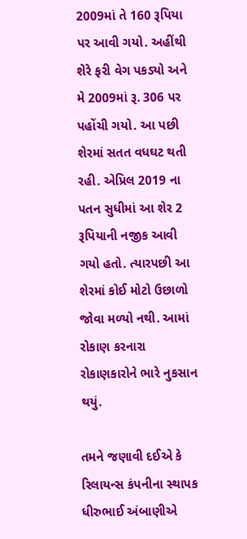2009માં તે 160 રૂપિયા પર આવી ગયો. અહીંથી શેરે ફરી વેગ પકડ્યો અને મે 2009માં રૂ. 306 પર પહોંચી ગયો. આ પછી શેરમાં સતત વધઘટ થતી રહી. એપ્રિલ 2019 ના પતન સુધીમાં આ શેર 2 રૂપિયાની નજીક આવી ગયો હતો. ત્યારપછી આ શેરમાં કોઈ મોટો ઉછાળો જોવા મળ્યો નથી. આમાં રોકાણ કરનારા રોકાણકારોને ભારે નુકસાન થયું.

તમને જણાવી દઈએ કે રિલાયન્સ કંપનીના સ્થાપક ધીરુભાઈ અંબાણીએ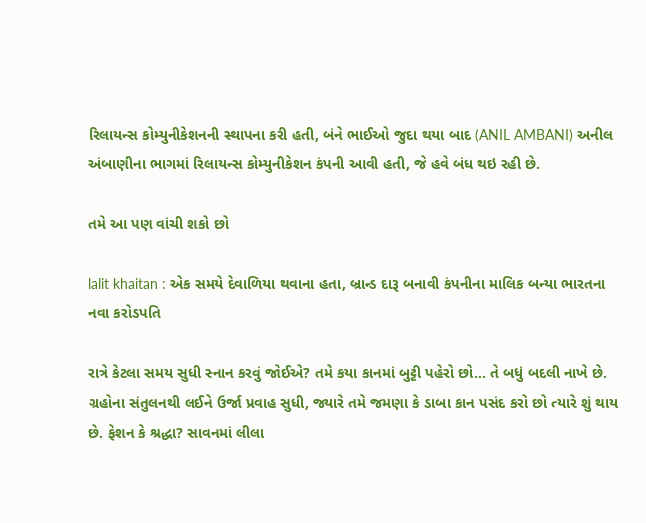રિલાયન્સ કોમ્યુનીકેશનની સ્થાપના કરી હતી, બંને ભાઈઓ જુદા થયા બાદ (ANIL AMBANI) અનીલ અંબાણીના ભાગમાં રિલાયન્સ કોમ્યુનીકેશન કંપની આવી હતી, જે હવે બંધ થઇ રહી છે.

તમે આ પણ વાંચી શકો છો

lalit khaitan : એક સમયે દેવાળિયા થવાના હતા, બ્રાન્ડ દારૂ બનાવી કંપનીના માલિક બન્યા ભારતના નવા કરોડપતિ

રાત્રે કેટલા સમય સુધી સ્નાન કરવું જોઈએ? તમે કયા કાનમાં બુટ્ટી પહેરો છો… તે બધું બદલી નાખે છે. ગ્રહોના સંતુલનથી લઈને ઉર્જા પ્રવાહ સુધી, જ્યારે તમે જમણા કે ડાબા કાન પસંદ કરો છો ત્યારે શું થાય છે. ફેશન કે શ્રદ્ધા? સાવનમાં લીલા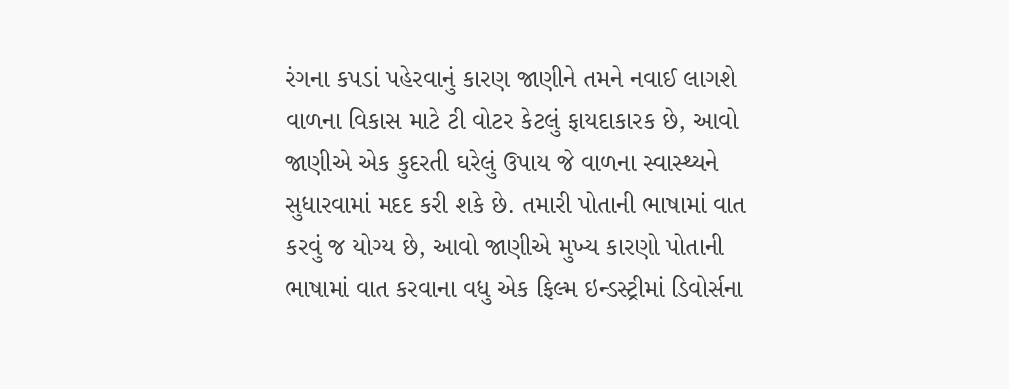રંગના કપડાં પહેરવાનું કારણ જાણીને તમને નવાઈ લાગશે વાળના વિકાસ માટે ટી વોટર કેટલું ફાયદાકારક છે, આવો જાણીએ એક કુદરતી ઘરેલું ઉપાય જે વાળના સ્વાસ્થ્યને સુધારવામાં મદદ કરી શકે છે. તમારી પોતાની ભાષામાં વાત કરવું જ યોગ્ય છે, આવો જાણીએ મુખ્ય કારણો પોતાની ભાષામાં વાત કરવાના વધુ એક ફિલ્મ ઇન્ડસ્ટ્રીમાં ડિવોર્સના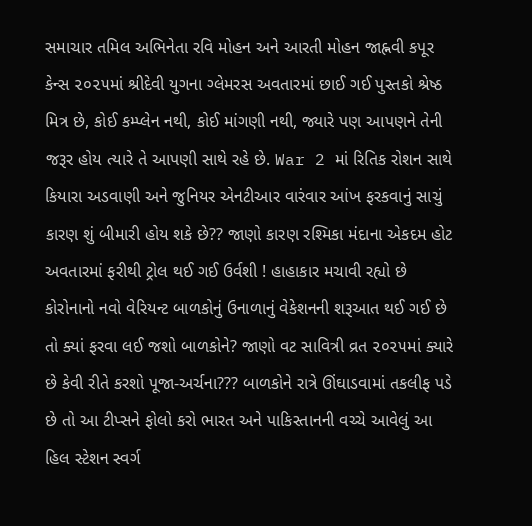સમાચાર તમિલ અભિનેતા રવિ મોહન અને આરતી મોહન જાહ્નવી કપૂર કેન્સ ૨૦૨૫માં શ્રીદેવી યુગના ગ્લેમરસ અવતારમાં છાઈ ગઈ પુસ્તકો શ્રેષ્ઠ મિત્ર છે, કોઈ કમ્પ્લેન નથી, કોઈ માંગણી નથી, જ્યારે પણ આપણને તેની જરૂર હોય ત્યારે તે આપણી સાથે રહે છે. War 2 માં રિતિક રોશન સાથે કિયારા અડવાણી અને જુનિયર એનટીઆર વારંવાર આંખ ફરકવાનું સાચું કારણ શું બીમારી હોય શકે છે?? જાણો કારણ રશ્મિકા મંદાના એકદમ હોટ અવતારમાં ફરીથી ટ્રોલ થઈ ગઈ ઉર્વશી ! હાહાકાર મચાવી રહ્યો છે કોરોનાનો નવો વેરિયન્ટ બાળકોનું ઉનાળાનું વેકેશનની શરૂઆત થઈ ગઈ છે તો ક્યાં ફરવા લઈ જશો બાળકોને? જાણો વટ સાવિત્રી વ્રત ૨૦૨૫માં ક્યારે છે કેવી રીતે કરશો પૂજા-અર્ચના??? બાળકોને રાત્રે ઊંઘાડવામાં તકલીફ પડે છે તો આ ટીપ્સને ફોલો કરો ભારત અને પાકિસ્તાનની વચ્ચે આવેલું આ હિલ સ્ટેશન સ્વર્ગ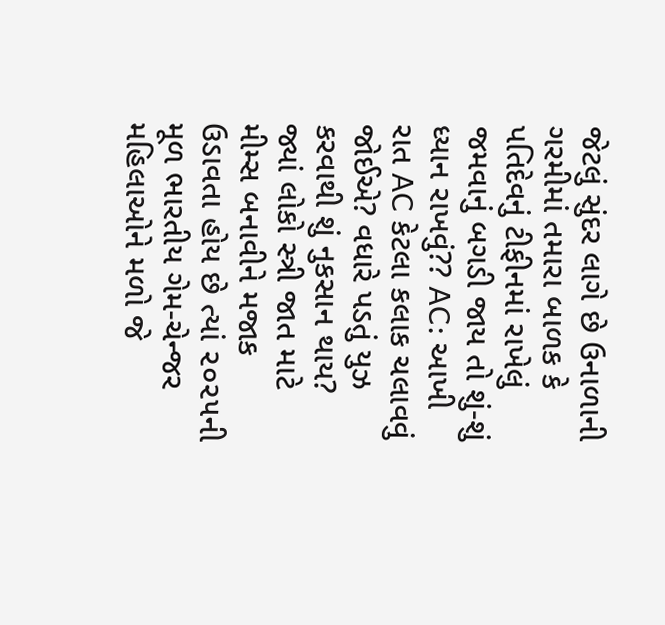જેટલું સુંદર લાગે છે ઉનાળાની ગરમીમાં તમારા બાળક કે પતિદેવનું ટીફીનમાં રાખેલું જમવાનું બગડી જાય તો શું-શું ધ્યાન રાખવું?? AC: આખી રાત AC કેટલા કલાક ચલાવવું જોઈએ? વધારે પડતું યુઝ કરવાથી શું નુકસાન થાય? જ્યાં લોકો સ્ત્રી જાત માટે મીમ્સ બનાવીને મજાક ઉડાવતા હોય છે ત્યાં ૨૦૨૫ની મૂળ ભારતીય ગેમ-ચેન્જર મહિલાઓને મળો જે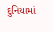દુનિયામાં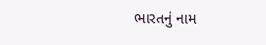ભારતનું નામ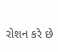રોશન કરે છે